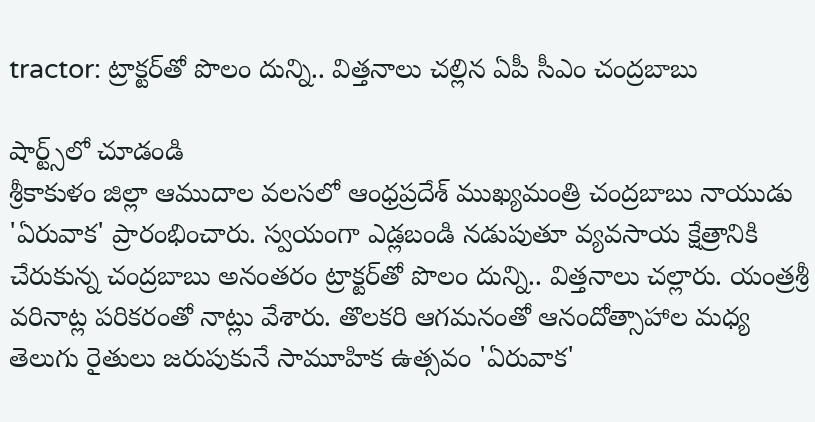tractor: ట్రాక్టర్‌తో పొలం దున్ని.. విత్తనాలు చల్లిన ఏపీ సీఎం చంద్రబాబు

షార్ట్స్‌లో చూడండి
శ్రీకాకుళం జిల్లా ఆముదాల వలసలో ఆంధ్రప్రదేశ్‌ ముఖ్యమంత్రి చంద్రబాబు నాయుడు 'ఏరువాక' ప్రారంభించారు. స్వయంగా ఎడ్లబండి నడుపుతూ వ్యవసాయ క్షేత్రానికి చేరుకున్న చంద్రబాబు అనంతరం ట్రాక్టర్‌తో పొలం దున్ని.. విత్తనాలు చల్లారు. యంత్రశ్రీ వరినాట్ల పరికరంతో నాట్లు వేశారు. తొలకరి ఆగమనంతో ఆనందోత్సాహాల మధ్య తెలుగు రైతులు జరుపుకునే సామూహిక ఉత్సవం 'ఏరువాక'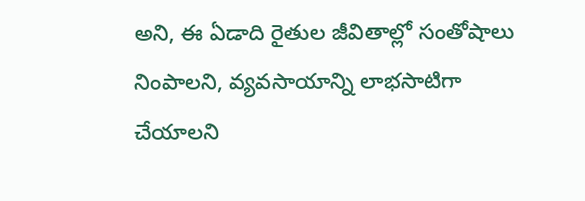అని, ఈ ఏడాది రైతుల జీవితాల్లో సంతోషాలు నింపాలని, వ్యవసాయాన్ని లాభసాటిగా చేయాలని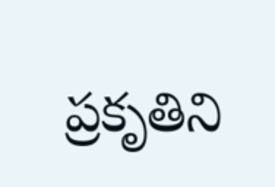ప్రకృతిని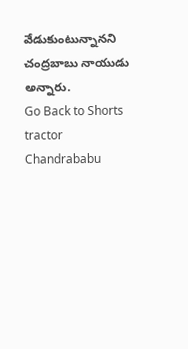వేడుకుంటున్నానని చంద్రబాబు నాయుడు అన్నారు.
Go Back to Shorts
tractor
Chandrababu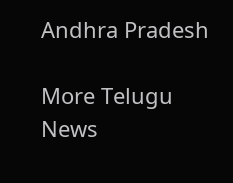Andhra Pradesh

More Telugu News